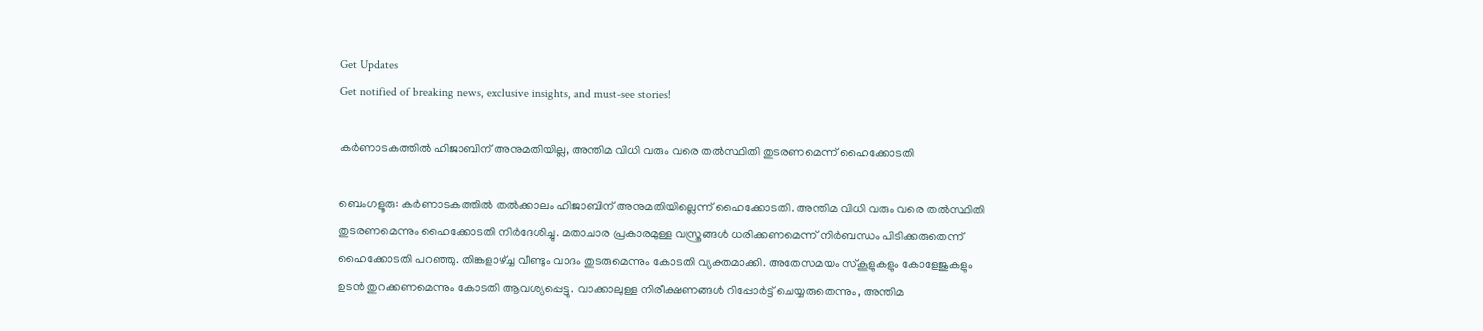Get Updates
Get notified of breaking news, exclusive insights, and must-see stories!

കര്‍ണാടകത്തില്‍ ഹിജാബിന് അനുമതിയില്ല, അന്തിമ വിധി വരും വരെ തല്‍സ്ഥിതി തുടരണമെന്ന് ഹൈക്കോടതി

ബെംഗളൂരു: കര്‍ണാടകത്തില്‍ തല്‍ക്കാലം ഹിജാബിന് അനുമതിയില്ലെന്ന് ഹൈക്കോടതി. അന്തിമ വിധി വരും വരെ തല്‍സ്ഥിതി തുടരണമെന്നും ഹൈക്കോടതി നിര്‍ദേശിച്ചു. മതാചാര പ്രകാരമുള്ള വസ്ത്രങ്ങള്‍ ധരിക്കണമെന്ന് നിര്‍ബന്ധം പിടിക്കരുതെന്ന് ഹൈക്കോടതി പറഞ്ഞു. തിങ്കളാഴ്ച്ച വീണ്ടും വാദം തുടരുമെന്നും കോടതി വ്യക്തമാക്കി. അതേസമയം സ്‌കൂളുകളും കോളേജുകളും ഉടന്‍ തുറക്കണമെന്നും കോടതി ആവശ്യപ്പെട്ടു. വാക്കാലുള്ള നിരീക്ഷണങ്ങള്‍ റിപ്പോര്‍ട്ട് ചെയ്യരുതെന്നും, അന്തിമ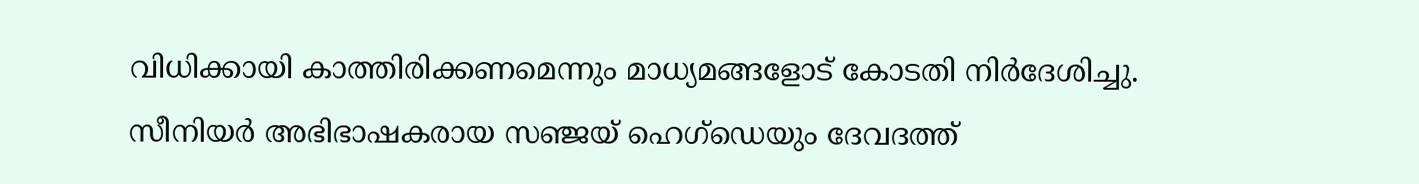വിധിക്കായി കാത്തിരിക്കണമെന്നും മാധ്യമങ്ങളോട് കോടതി നിര്‍ദേശിച്ചു. സീനിയര്‍ അഭിഭാഷകരായ സഞ്ജയ് ഹെഗ്‌ഡെയും ദേവദത്ത്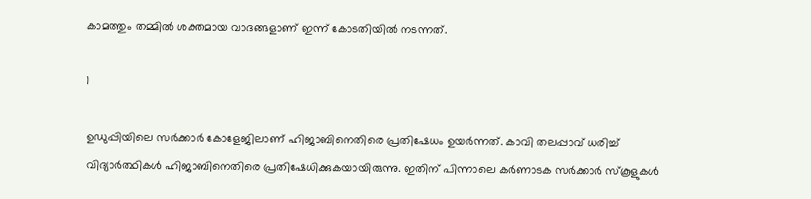കാമത്തും തമ്മില്‍ ശക്തമായ വാദങ്ങളാണ് ഇന്ന് കോടതിയില്‍ നടന്നത്.

1

ഉഡുപ്പിയിലെ സര്‍ക്കാര്‍ കോളേജിലാണ് ഹിജാബിനെതിരെ പ്രതിഷേധം ഉയര്‍ന്നത്. കാവി തലപ്പാവ് ധരിച്ച് വിദ്യാര്‍ത്ഥികള്‍ ഹിജാബിനെതിരെ പ്രതിഷേധിക്കുകയായിരുന്നു. ഇതിന് പിന്നാലെ കര്‍ണാടക സര്‍ക്കാര്‍ സ്‌കൂളുകള്‍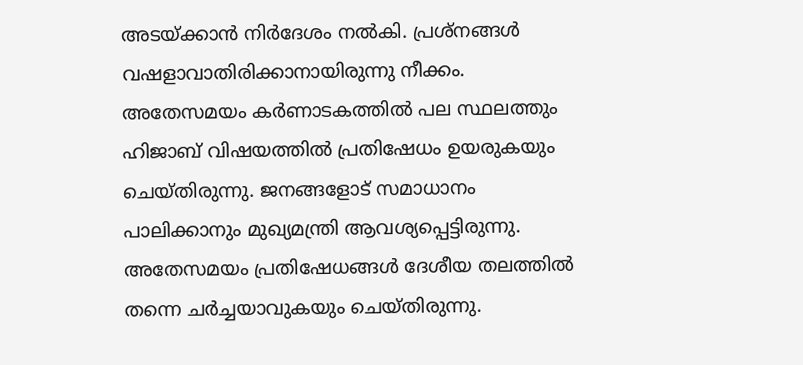അടയ്ക്കാന്‍ നിര്‍ദേശം നല്‍കി. പ്രശ്‌നങ്ങള്‍ വഷളാവാതിരിക്കാനായിരുന്നു നീക്കം. അതേസമയം കര്‍ണാടകത്തില്‍ പല സ്ഥലത്തും ഹിജാബ് വിഷയത്തില്‍ പ്രതിഷേധം ഉയരുകയും ചെയ്തിരുന്നു. ജനങ്ങളോട് സമാധാനം പാലിക്കാനും മുഖ്യമന്ത്രി ആവശ്യപ്പെട്ടിരുന്നു. അതേസമയം പ്രതിഷേധങ്ങള്‍ ദേശീയ തലത്തില്‍ തന്നെ ചര്‍ച്ചയാവുകയും ചെയ്തിരുന്നു.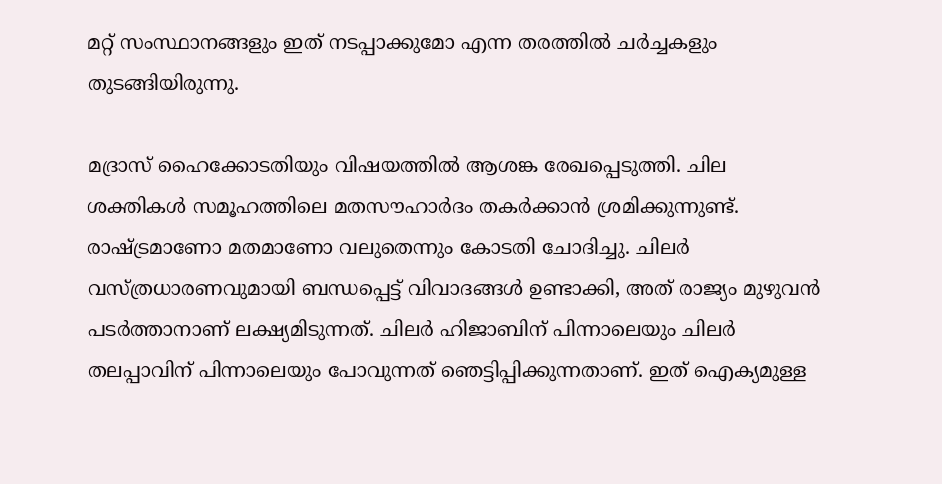മറ്റ് സംസ്ഥാനങ്ങളും ഇത് നടപ്പാക്കുമോ എന്ന തരത്തില്‍ ചര്‍ച്ചകളും തുടങ്ങിയിരുന്നു.

മദ്രാസ് ഹൈക്കോടതിയും വിഷയത്തില്‍ ആശങ്ക രേഖപ്പെടുത്തി. ചില ശക്തികള്‍ സമൂഹത്തിലെ മതസൗഹാര്‍ദം തകര്‍ക്കാന്‍ ശ്രമിക്കുന്നുണ്ട്. രാഷ്ട്രമാണോ മതമാണോ വലുതെന്നും കോടതി ചോദിച്ചു. ചിലര്‍ വസ്ത്രധാരണവുമായി ബന്ധപ്പെട്ട് വിവാദങ്ങള്‍ ഉണ്ടാക്കി, അത് രാജ്യം മുഴുവന്‍ പടര്‍ത്താനാണ് ലക്ഷ്യമിടുന്നത്. ചിലര്‍ ഹിജാബിന് പിന്നാലെയും ചിലര്‍ തലപ്പാവിന് പിന്നാലെയും പോവുന്നത് ഞെട്ടിപ്പിക്കുന്നതാണ്. ഇത് ഐക്യമുള്ള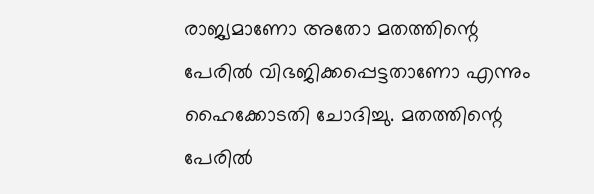രാജ്യമാണോ അതോ മതത്തിന്റെ പേരില്‍ വിഭജിക്കപ്പെട്ടതാണോ എന്നും ഹൈക്കോടതി ചോദിച്ചു. മതത്തിന്റെ പേരില്‍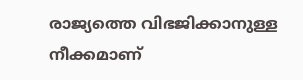രാജ്യത്തെ വിഭജിക്കാനുള്ള നീക്കമാണ്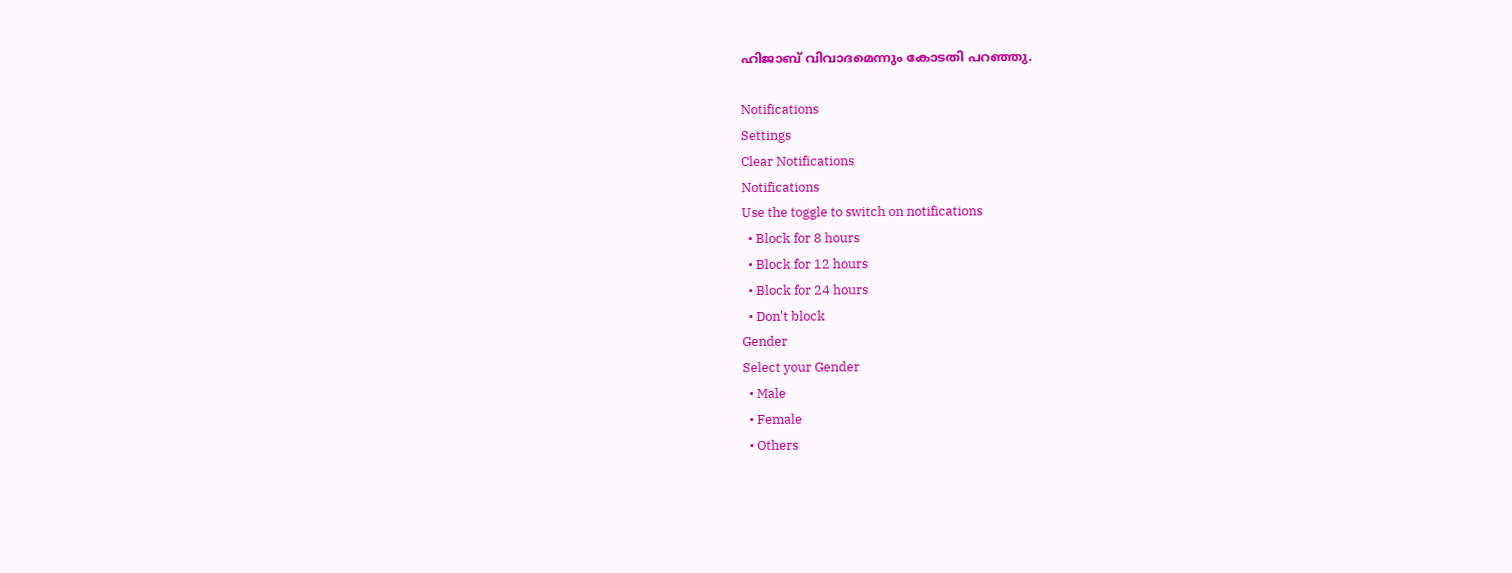ഹിജാബ് വിവാദമെന്നും കോടതി പറഞ്ഞു.

Notifications
Settings
Clear Notifications
Notifications
Use the toggle to switch on notifications
  • Block for 8 hours
  • Block for 12 hours
  • Block for 24 hours
  • Don't block
Gender
Select your Gender
  • Male
  • Female
  • Others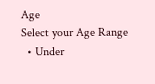Age
Select your Age Range
  • Under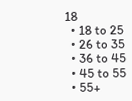18
  • 18 to 25
  • 26 to 35
  • 36 to 45
  • 45 to 55
  • 55+